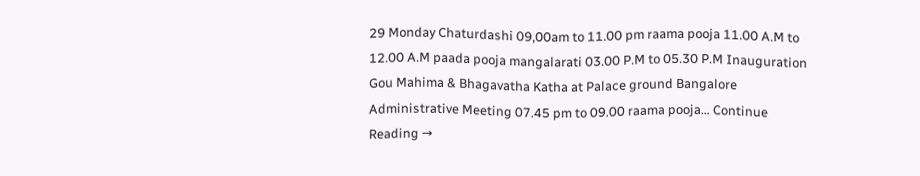29 Monday Chaturdashi 09,00am to 11.00 pm raama pooja 11.00 A.M to 12.00 A.M paada pooja mangalarati 03.00 P.M to 05.30 P.M Inauguration Gou Mahima & Bhagavatha Katha at Palace ground Bangalore Administrative Meeting 07.45 pm to 09.00 raama pooja… Continue Reading →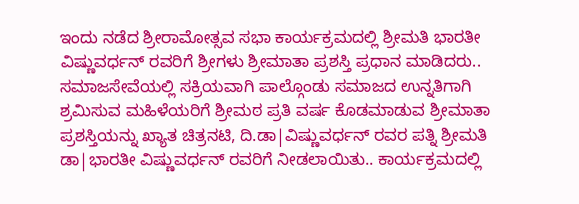ಇಂದು ನಡೆದ ಶ್ರೀರಾಮೋತ್ಸವ ಸಭಾ ಕಾರ್ಯಕ್ರಮದಲ್ಲಿ ಶ್ರೀಮತಿ ಭಾರತೀ ವಿಷ್ಣುವರ್ಧನ್ ರವರಿಗೆ ಶ್ರೀಗಳು ಶ್ರೀಮಾತಾ ಪ್ರಶಸ್ತಿ ಪ್ರಧಾನ ಮಾಡಿದರು.. ಸಮಾಜಸೇವೆಯಲ್ಲಿ ಸಕ್ರಿಯವಾಗಿ ಪಾಲ್ಗೊಂಡು ಸಮಾಜದ ಉನ್ನತಿಗಾಗಿ ಶ್ರಮಿಸುವ ಮಹಿಳೆಯರಿಗೆ ಶ್ರೀಮಠ ಪ್ರತಿ ವರ್ಷ ಕೊಡಮಾಡುವ ಶ್ರೀಮಾತಾ ಪ್ರಶಸ್ತಿಯನ್ನು ಖ್ಯಾತ ಚಿತ್ರನಟಿ, ದಿ.ಡಾ|ವಿಷ್ಣುವರ್ಧನ್ ರವರ ಪತ್ನಿ ಶ್ರೀಮತಿ ಡಾ|ಭಾರತೀ ವಿಷ್ಣುವರ್ಧನ್ ರವರಿಗೆ ನೀಡಲಾಯಿತು.. ಕಾರ್ಯಕ್ರಮದಲ್ಲಿ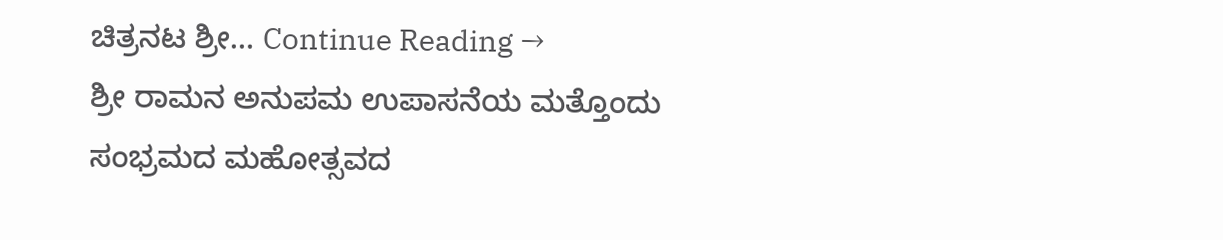ಚಿತ್ರನಟ ಶ್ರೀ… Continue Reading →
ಶ್ರೀ ರಾಮನ ಅನುಪಮ ಉಪಾಸನೆಯ ಮತ್ತೊಂದು ಸಂಭ್ರಮದ ಮಹೋತ್ಸವದ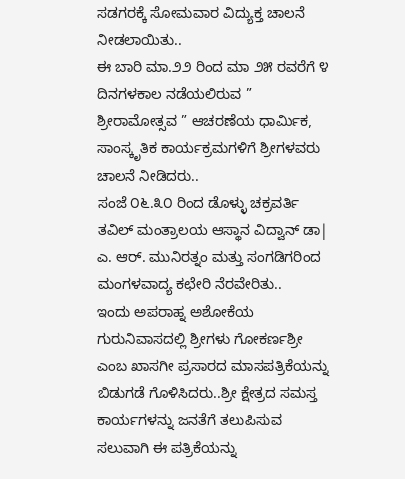ಸಡಗರಕ್ಕೆ ಸೋಮವಾರ ವಿದ್ಯುಕ್ತ ಚಾಲನೆ ನೀಡಲಾಯಿತು..
ಈ ಬಾರಿ ಮಾ.೨೨ ರಿಂದ ಮಾ ೨೫ ರವರೆಗೆ ೪ ದಿನಗಳಕಾಲ ನಡೆಯಲಿರುವ ” ಶ್ರೀರಾಮೋತ್ಸವ ” ಆಚರಣೆಯ ಧಾರ್ಮಿಕ, ಸಾಂಸ್ಕೃತಿಕ ಕಾರ್ಯಕ್ರಮಗಳಿಗೆ ಶ್ರೀಗಳವರು ಚಾಲನೆ ನೀಡಿದರು..
ಸಂಜೆ ೦೬.೩೦ ರಿಂದ ಡೊಳ್ಳು ಚಕ್ರವರ್ತಿ ತವಿಲ್ ಮಂತ್ರಾಲಯ ಆಸ್ಥಾನ ವಿದ್ವಾನ್ ಡಾ| ಎ. ಆರ್. ಮುನಿರತ್ನಂ ಮತ್ತು ಸಂಗಡಿಗರಿಂದ ಮಂಗಳವಾದ್ಯ ಕಛೇರಿ ನೆರವೇರಿತು..
ಇಂದು ಅಪರಾಹ್ನ ಅಶೋಕೆಯ ಗುರುನಿವಾಸದಲ್ಲಿ ಶ್ರೀಗಳು ಗೋಕರ್ಣಶ್ರೀ ಎಂಬ ಖಾಸಗೀ ಪ್ರಸಾರದ ಮಾಸಪತ್ರಿಕೆಯನ್ನು ಬಿಡುಗಡೆ ಗೊಳಿಸಿದರು..ಶ್ರೀ ಕ್ಷೇತ್ರದ ಸಮಸ್ತ ಕಾರ್ಯಗಳನ್ನು ಜನತೆಗೆ ತಲುಪಿಸುವ ಸಲುವಾಗಿ ಈ ಪತ್ರಿಕೆಯನ್ನು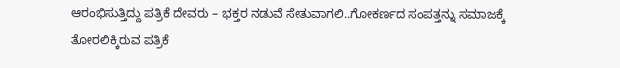ಆರಂಭಿಸುತ್ತಿದ್ದು ಪತ್ರಿಕೆ ದೇವರು – ಭಕ್ತರ ನಡುವೆ ಸೇತುವಾಗಲಿ..ಗೋಕರ್ಣದ ಸಂಪತ್ತನ್ನು ಸಮಾಜಕ್ಕೆ ತೋರಲಿಕ್ಕಿರುವ ಪತ್ರಿಕೆ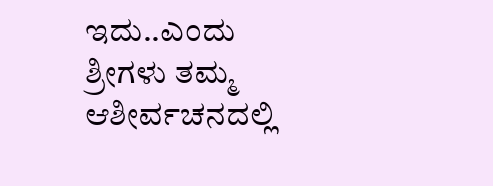ಇದು..ಎಂದು ಶ್ರೀಗಳು ತಮ್ಮ ಆಶೀರ್ವಚನದಲ್ಲಿ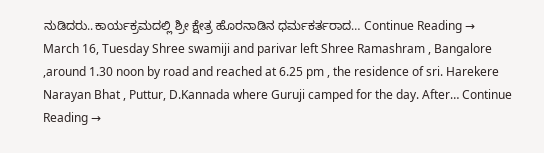ನುಡಿದರು..ಕಾರ್ಯಕ್ರಮದಲ್ಲಿ ಶ್ರೀ ಕ್ಷೇತ್ರ ಹೊರನಾಡಿನ ಧರ್ಮಕರ್ತರಾದ… Continue Reading →
March 16, Tuesday Shree swamiji and parivar left Shree Ramashram , Bangalore ,around 1.30 noon by road and reached at 6.25 pm , the residence of sri. Harekere Narayan Bhat , Puttur, D.Kannada where Guruji camped for the day. After… Continue Reading →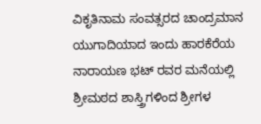ವಿಕೃತಿನಾಮ ಸಂವತ್ಸರದ ಚಾಂದ್ರಮಾನ ಯುಗಾದಿಯಾದ ಇಂದು ಹಾರಕೆರೆಯ ನಾರಾಯಣ ಭಟ್ ರವರ ಮನೆಯಲ್ಲಿ ಶ್ರೀಮಠದ ಶಾಸ್ತ್ರಿಗಳಿಂದ ಶ್ರೀಗಳ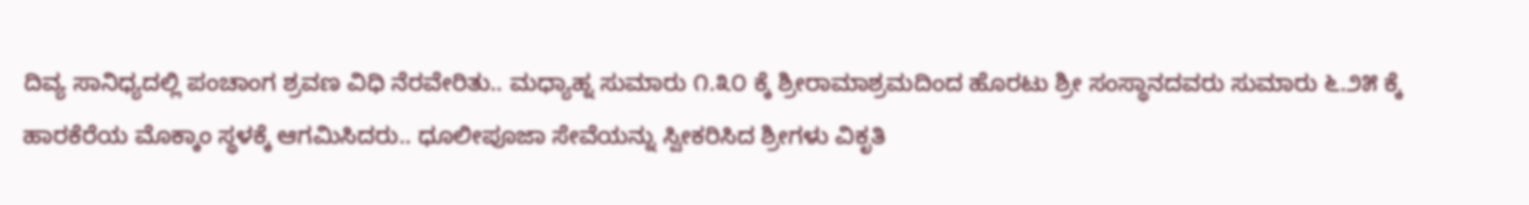ದಿವ್ಯ ಸಾನಿಧ್ಯದಲ್ಲಿ ಪಂಚಾಂಗ ಶ್ರವಣ ವಿಧಿ ನೆರವೇರಿತು.. ಮಧ್ಯಾಹ್ನ ಸುಮಾರು ೧.೩೦ ಕ್ಕೆ ಶ್ರೀರಾಮಾಶ್ರಮದಿಂದ ಹೊರಟು ಶ್ರೀ ಸಂಸ್ಥಾನದವರು ಸುಮಾರು ೬.೨೫ ಕ್ಕೆ ಹಾರಕೆರೆಯ ಮೊಕ್ಕಾಂ ಸ್ಥಳಕ್ಕೆ ಆಗಮಿಸಿದರು.. ಧೂಲೀಪೂಜಾ ಸೇವೆಯನ್ನು ಸ್ವೀಕರಿಸಿದ ಶ್ರೀಗಳು ವಿಕೃತಿ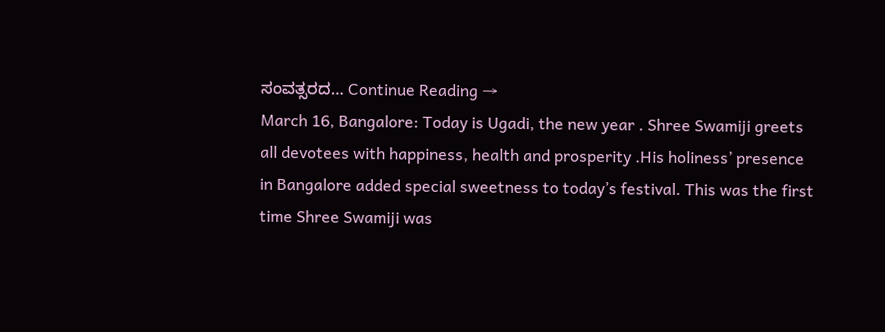ಸಂವತ್ಸರದ… Continue Reading →
March 16, Bangalore: Today is Ugadi, the new year . Shree Swamiji greets all devotees with happiness, health and prosperity .His holiness’ presence in Bangalore added special sweetness to today’s festival. This was the first time Shree Swamiji was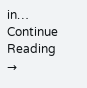in… Continue Reading →